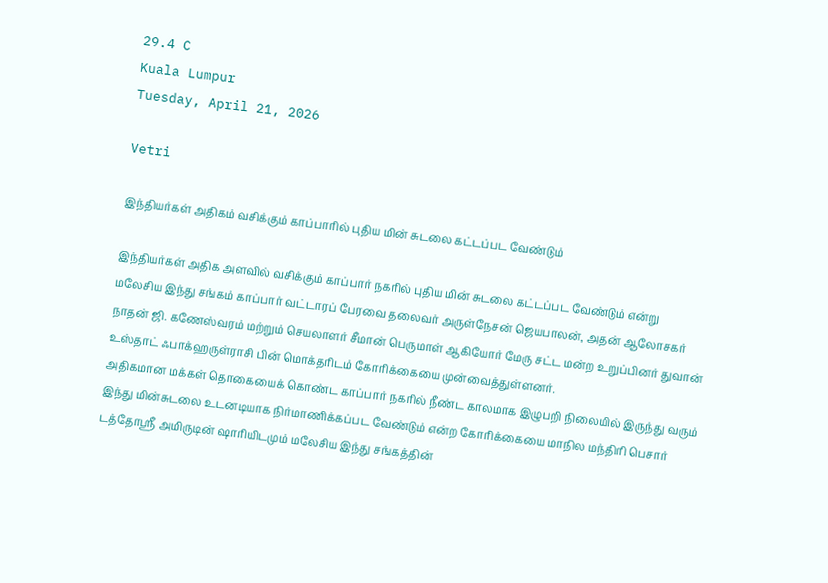29.4 C
Kuala Lumpur
Tuesday, April 21, 2026

Vetri

இந்தியர்கள் அதிகம் வசிக்கும் காப்பாரில் புதிய மின் சுடலை கட்டப்பட வேண்டும்

இந்தியர்கள் அதிக அளவில் வசிக்கும் காப்பார் நகரில் புதிய மின் சுடலை கட்டப்பட வேண்டும் என்று
மலேசிய இந்து சங்கம் காப்பார் வட்டாரப் பேரவை தலைவர் அருள்நேசன் ஜெயபாலன், அதன் ஆலோசகர் நாதன் ஜி. கணேஸ்வரம் மற்றும் செயலாளர் சீமான் பெருமாள் ஆகியோர் மேரு சட்ட மன்ற உறுப்பினர் துவான் உஸ்தாட் ஃபாக்ஹருள்ராசி பின் மொக்தரிடம் கோரிக்கையை முன்வைத்துள்ளனர்.
அதிகமான மக்கள் தொகையைக் கொண்ட ‌காப்பார் நகரில் நீண்ட காலமாக இழுபறி நிலையில் இருந்து வரும் இந்து மின்சுடலை உடனடியாக நிர்மாணிக்கப்பட வேண்டும் என்ற கோரிக்கையை மாநில மந்திரி பெசார் டத்தோஸ்ரீ அமிருடின் ஷாரியிடமும் மலேசிய இந்து சங்கத்தின்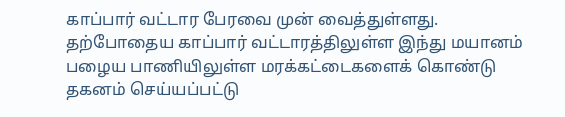காப்பார் வட்டார பேரவை முன் வைத்துள்ளது.
தற்போதைய காப்பார் வட்டாரத்திலுள்ள இந்து மயானம் பழைய பாணியிலுள்ள மரக்கட்டைகளைக் கொண்டு தகனம் செய்யப்பட்டு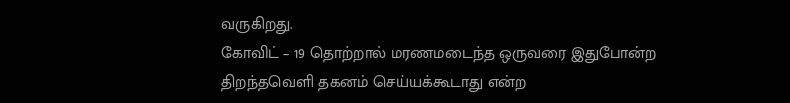வருகிறது.
கோவிட் – 19 தொற்றால் மரணமடைந்த ஒருவரை இதுபோன்ற திறந்தவெளி தகனம் செய்யக்கூடாது என்ற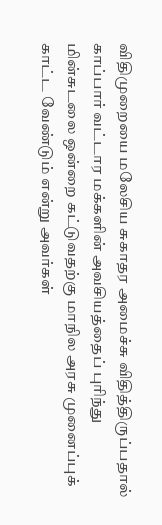விதிமுறையை மலேசிய சுகாதர அமைச்சு விதித்திருப்பதால் காப்பார் வட்டார மக்களின் அவசியத்தைப் புரிந்து மின்சுடலை ஒன்றை கட்டுவதற்கு மாநில அரசு முனைப்புக் காட்ட வேண்டும் என்று அவர்கள்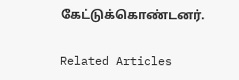கேட்டுக்கொண்டனர்.

Related Articles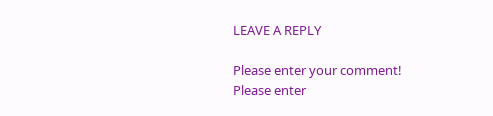LEAVE A REPLY

Please enter your comment!
Please enter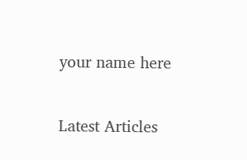your name here

Latest Articles